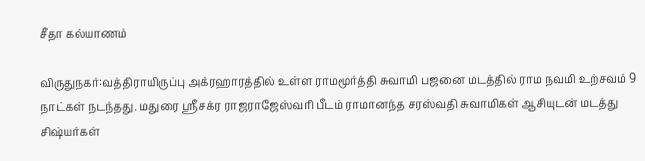சீதா கல்யாணம்

விருதுநகர்:வத்திராயிருப்பு அக்ரஹாரத்தில் உள்ள ராமமூர்த்தி சுவாமி பஜனை மடத்தில் ராம நவமி உற்சவம் 9 நாட்கள் நடந்தது. மதுரை ஸ்ரீசக்ர ராஜராஜேஸ்வரி பீடம் ராமானந்த சரஸ்வதி சுவாமிகள் ஆசியுடன் மடத்து சிஷ்யர்கள்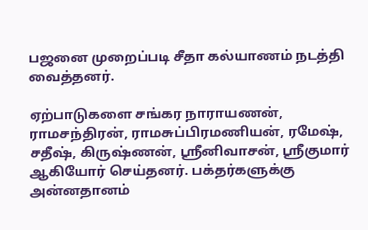பஜனை முறைப்படி சீதா கல்யாணம் நடத்தி வைத்தனர்.

ஏற்பாடுகளை சங்கர நாராயணன், ராமசந்திரன், ராமசுப்பிரமணியன், ரமேஷ், சதீஷ், கிருஷ்ணன், ஸ்ரீனிவாசன், ஸ்ரீகுமார் ஆகியோர் செய்தனர். பக்தர்களுக்கு அன்னதானம்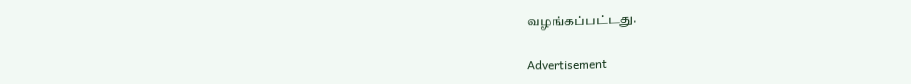வழங்கப்பட்டது.

Advertisement